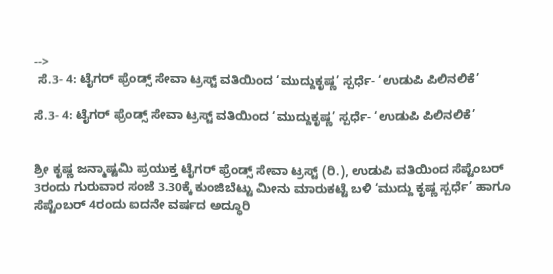-->
 ಸೆ.3- 4: ಟೈಗರ್ ಫ್ರೆಂಡ್ಸ್ ಸೇವಾ ಟ್ರಸ್ಟ್ ವತಿಯಿಂದ ‘ಮುದ್ದುಕೃಷ್ಣ’ ಸ್ಪರ್ಧೆ- ‘ಉಡುಪಿ ಪಿಲಿನಲಿಕೆ’

ಸೆ.3- 4: ಟೈಗರ್ ಫ್ರೆಂಡ್ಸ್ ಸೇವಾ ಟ್ರಸ್ಟ್ ವತಿಯಿಂದ ‘ಮುದ್ದುಕೃಷ್ಣ’ ಸ್ಪರ್ಧೆ- ‘ಉಡುಪಿ ಪಿಲಿನಲಿಕೆ’


ಶ್ರೀ ಕೃಷ್ಣ ಜನ್ಮಾಷ್ಟಮಿ ಪ್ರಯುಕ್ತ ಟೈಗರ್ ಫ್ರೆಂಡ್ಸ್ ಸೇವಾ ಟ್ರಸ್ಟ್ (ರಿ.), ಉಡುಪಿ ವತಿಯಿಂದ ಸೆಪ್ಟೆಂಬರ್ 3ರಂದು ಗುರುವಾರ ಸಂಜೆ 3.30ಕ್ಕೆ ಕುಂಜಿಬೆಟ್ಟು ಮೀನು ಮಾರುಕಟ್ಟೆ ಬಳಿ ‘ಮುದ್ದು ಕೃಷ್ಣ ಸ್ಪರ್ಧೆ’ ಹಾಗೂ ಸೆಪ್ಟೆಂಬರ್ 4ರಂದು ಐದನೇ ವರ್ಷದ ಅದ್ಧೂರಿ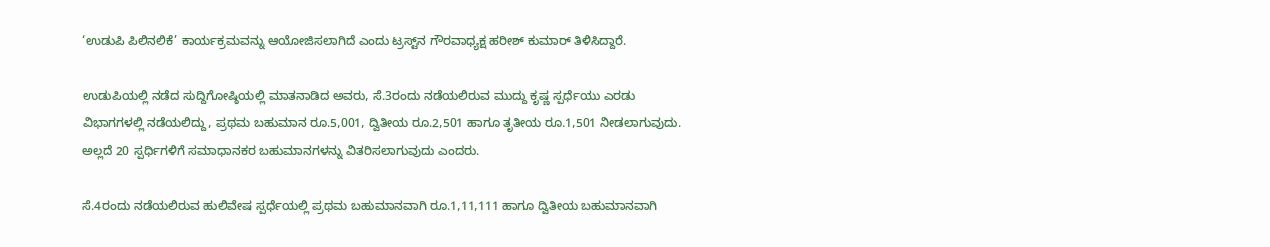‘ಉಡುಪಿ ಪಿಲಿನಲಿಕೆ’ ಕಾರ್ಯಕ್ರಮವನ್ನು ಆಯೋಜಿಸಲಾಗಿದೆ ಎಂದು ಟ್ರಸ್ಟ್‌ನ ಗೌರವಾಧ್ಯಕ್ಷ ಹರೀಶ್ ಕುಮಾರ್ ತಿಳಿಸಿದ್ದಾರೆ.

ಉಡುಪಿಯಲ್ಲಿ ನಡೆದ ಸುದ್ದಿಗೋಷ್ಠಿಯಲ್ಲಿ ಮಾತನಾಡಿದ ಅವರು, ಸೆ.3ರಂದು ನಡೆಯಲಿರುವ ಮುದ್ದು ಕೃಷ್ಣ ಸ್ಪರ್ಧೆಯು ಎರಡು ವಿಭಾಗಗಳಲ್ಲಿ ನಡೆಯಲಿದ್ದು, ಪ್ರಥಮ ಬಹುಮಾನ ರೂ.5,001, ದ್ವಿತೀಯ ರೂ.2,501 ಹಾಗೂ ತೃತೀಯ ರೂ.1,501 ನೀಡಲಾಗುವುದು. ಅಲ್ಲದೆ 20 ಸ್ಪರ್ಧಿಗಳಿಗೆ ಸಮಾಧಾನಕರ ಬಹುಮಾನಗಳನ್ನು ವಿತರಿಸಲಾಗುವುದು ಎಂದರು.

ಸೆ.4ರಂದು ನಡೆಯಲಿರುವ ಹುಲಿವೇಷ ಸ್ಪರ್ಧೆಯಲ್ಲಿ ಪ್ರಥಮ ಬಹುಮಾನವಾಗಿ ರೂ.1,11,111 ಹಾಗೂ ದ್ವಿತೀಯ ಬಹುಮಾನವಾಗಿ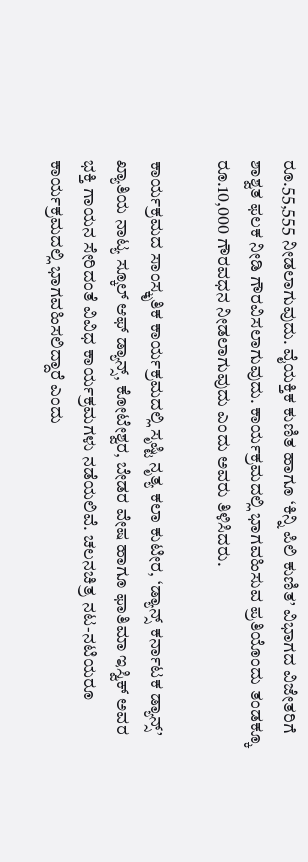ರೂ.55,555 ನೀಡಲಾಗುವುದು. ವೈಯಕ್ತಿಕ ಕುಣಿತ ಹಾಗೂ ‘ಕಿನ್ನಿ ಪಿಲಿ ಕುಣಿತ’ ವಿಭಾಗದ ವಿಜೇತರಿಗೆ ಶಾಶ್ವತ ಫಲಕ ನೀಡಿ ಗೌರವಿಸಲಾಗುವುದು. ಕಾರ್ಯಕ್ರಮದಲ್ಲಿ ಭಾಗವಹಿಸುವ ಪ್ರತಿಯೊಂದು ತಂಡಕ್ಕೂ ರೂ.10,000 ಗೌರವಧನ ನೀಡಲಾಗುವುದು ಎಂದು ಅವರು ತಿಳಿಸಿದರು.

ಕಾರ್ಯಕ್ರಮದ ಸಾಂಸ್ಕೃತಿಕ ಕಾರ್ಯಕ್ರಮದಲ್ಲಿ ಸೃಷ್ಟಿ ನೃತ್ಯ ಕಲಾ ಕುಟೀರ, ‘ಡ್ಯಾನ್ಸ್ ಕರ್ನಾಟಕ ಡ್ಯಾನ್ಸ್’ ಖ್ಯಾತಿಯ ನಾಟ್ಯ ಸ್ಕೂಲ್ ಆಫ್ ಡ್ಯಾನ್ಸ್, ಕೋಟೇಶ್ವರ, ಬೇಡರ ವೇಷ ಹಾಗೂ ಫಾತಿಮಾ ಇಸ್ವಿಕ್ ಅವರ ಭಕ್ತಿ ಗಾಯನ ಸೇರಿದಂತೆ ವಿವಿಧ ಕಾರ್ಯಕ್ರಮಗಳು ನಡೆಯಲಿವೆ. ಚಲನಚಿತ್ರ ನಟ-ನಟಿಯರೂ ಕಾರ್ಯಕ್ರಮದಲ್ಲಿ ಭಾಗವಹಿಸಲಿದ್ದಾರೆ ಎಂದು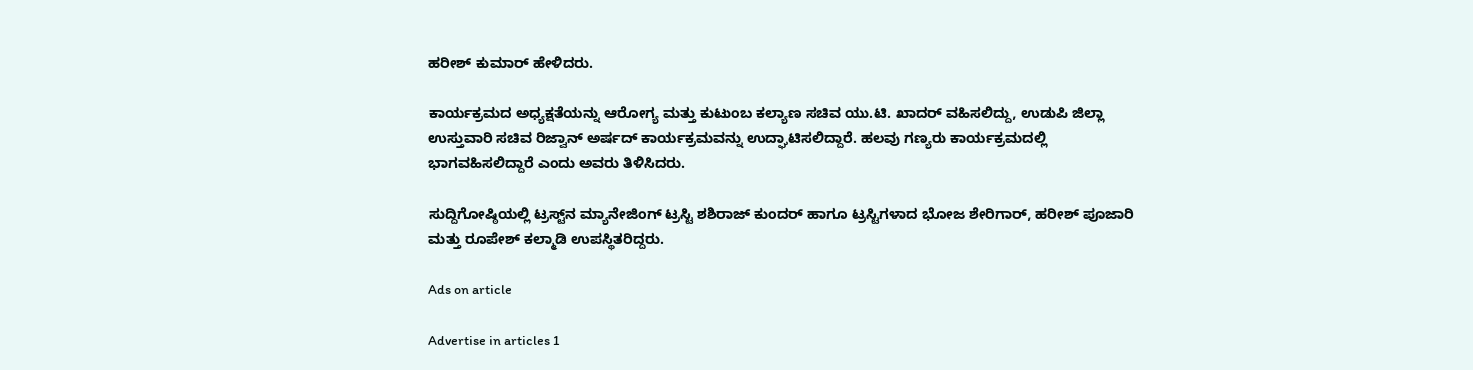ಹರೀಶ್ ಕುಮಾರ್ ಹೇಳಿದರು.

ಕಾರ್ಯಕ್ರಮದ ಅಧ್ಯಕ್ಷತೆಯನ್ನು ಆರೋಗ್ಯ ಮತ್ತು ಕುಟುಂಬ ಕಲ್ಯಾಣ ಸಚಿವ ಯು.ಟಿ. ಖಾದರ್ ವಹಿಸಲಿದ್ದು, ಉಡುಪಿ ಜಿಲ್ಲಾ ಉಸ್ತುವಾರಿ ಸಚಿವ ರಿಜ್ವಾನ್ ಅರ್ಷದ್ ಕಾರ್ಯಕ್ರಮವನ್ನು ಉದ್ಘಾಟಿಸಲಿದ್ದಾರೆ. ಹಲವು ಗಣ್ಯರು ಕಾರ್ಯಕ್ರಮದಲ್ಲಿ ಭಾಗವಹಿಸಲಿದ್ದಾರೆ ಎಂದು ಅವರು ತಿಳಿಸಿದರು.

ಸುದ್ದಿಗೋಷ್ಠಿಯಲ್ಲಿ ಟ್ರಸ್ಟ್‌ನ ಮ್ಯಾನೇಜಿಂಗ್ ಟ್ರಸ್ಟಿ ಶಶಿರಾಜ್ ಕುಂದರ್ ಹಾಗೂ ಟ್ರಸ್ಟಿಗಳಾದ ಭೋಜ ಶೇರಿಗಾರ್, ಹರೀಶ್ ಪೂಜಾರಿ ಮತ್ತು ರೂಪೇಶ್ ಕಲ್ಮಾಡಿ ಉಪಸ್ಥಿತರಿದ್ದರು.

Ads on article

Advertise in articles 1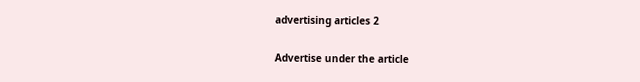advertising articles 2

Advertise under the article